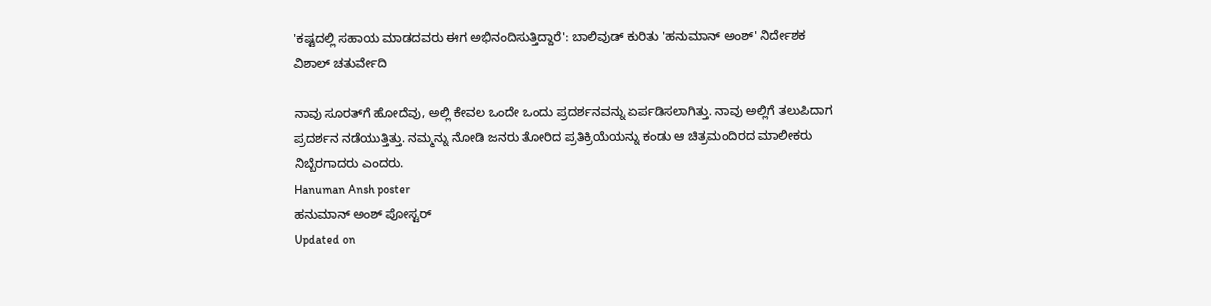'ಕಷ್ಟದಲ್ಲಿ ಸಹಾಯ ಮಾಡದವರು ಈಗ ಅಭಿನಂದಿಸುತ್ತಿದ್ದಾರೆ': ಬಾಲಿವುಡ್ ಕುರಿತು 'ಹನುಮಾನ್ ಅಂಶ್' ನಿರ್ದೇಶಕ ವಿಶಾಲ್ ಚತುರ್ವೇದಿ

ನಾವು ಸೂರತ್‌ಗೆ ಹೋದೆವು, ಅಲ್ಲಿ ಕೇವಲ ಒಂದೇ ಒಂದು ಪ್ರದರ್ಶನವನ್ನು ಏರ್ಪಡಿಸಲಾಗಿತ್ತು. ನಾವು ಅಲ್ಲಿಗೆ ತಲುಪಿದಾಗ ಪ್ರದರ್ಶನ ನಡೆಯುತ್ತಿತ್ತು. ನಮ್ಮನ್ನು ನೋಡಿ ಜನರು ತೋರಿದ ಪ್ರತಿಕ್ರಿಯೆಯನ್ನು ಕಂಡು ಆ ಚಿತ್ರಮಂದಿರದ ಮಾಲೀಕರು ನಿಬ್ಬೆರಗಾದರು ಎಂದರು.
Hanuman Ansh poster
ಹನುಮಾನ್ ಅಂಶ್ ಪೋಸ್ಟರ್
Updated on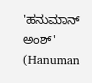'ಹನುಮಾನ್ ಅಂಶ್' (Hanuman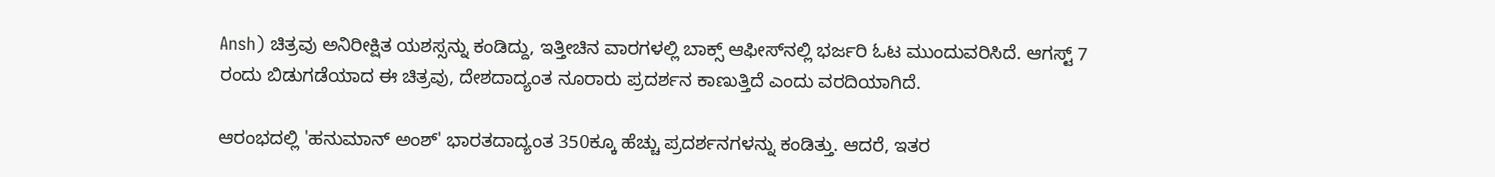Ansh) ಚಿತ್ರವು ಅನಿರೀಕ್ಷಿತ ಯಶಸ್ಸನ್ನು ಕಂಡಿದ್ದು, ಇತ್ತೀಚಿನ ವಾರಗಳಲ್ಲಿ ಬಾಕ್ಸ್ ಆಫೀಸ್‌ನಲ್ಲಿ ಭರ್ಜರಿ ಓಟ ಮುಂದುವರಿಸಿದೆ. ಆಗಸ್ಟ್ 7 ರಂದು ಬಿಡುಗಡೆಯಾದ ಈ ಚಿತ್ರವು, ದೇಶದಾದ್ಯಂತ ನೂರಾರು ಪ್ರದರ್ಶನ ಕಾಣುತ್ತಿದೆ ಎಂದು ವರದಿಯಾಗಿದೆ.

ಆರಂಭದಲ್ಲಿ 'ಹನುಮಾನ್ ಅಂಶ್' ಭಾರತದಾದ್ಯಂತ 350ಕ್ಕೂ ಹೆಚ್ಚು ಪ್ರದರ್ಶನಗಳನ್ನು ಕಂಡಿತ್ತು. ಆದರೆ, ಇತರ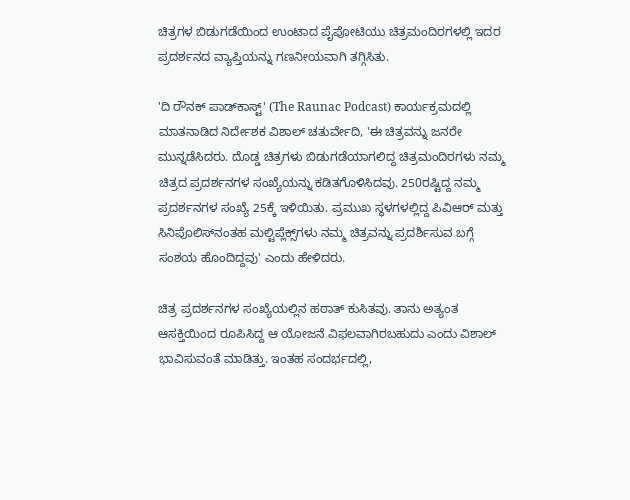ಚಿತ್ರಗಳ ಬಿಡುಗಡೆಯಿಂದ ಉಂಟಾದ ಪೈಪೋಟಿಯು ಚಿತ್ರಮಂದಿರಗಳಲ್ಲಿ ಇದರ ಪ್ರದರ್ಶನದ ವ್ಯಾಪ್ತಿಯನ್ನು ಗಣನೀಯವಾಗಿ ತಗ್ಗಿಸಿತು.

'ದಿ ರೌನಕ್ ಪಾಡ್‌ಕಾಸ್ಟ್' (The Raunac Podcast) ಕಾರ್ಯಕ್ರಮದಲ್ಲಿ ಮಾತನಾಡಿದ ನಿರ್ದೇಶಕ ವಿಶಾಲ್ ಚತುರ್ವೇದಿ, 'ಈ ಚಿತ್ರವನ್ನು ಜನರೇ ಮುನ್ನಡೆಸಿದರು. ದೊಡ್ಡ ಚಿತ್ರಗಳು ಬಿಡುಗಡೆಯಾಗಲಿದ್ದ ಚಿತ್ರಮಂದಿರಗಳು ನಮ್ಮ ಚಿತ್ರದ ಪ್ರದರ್ಶನಗಳ ಸಂಖ್ಯೆಯನ್ನು ಕಡಿತಗೊಳಿಸಿದವು. 250ರಷ್ಟಿದ್ದ ನಮ್ಮ ಪ್ರದರ್ಶನಗಳ ಸಂಖ್ಯೆ 25ಕ್ಕೆ ಇಳಿಯಿತು. ಪ್ರಮುಖ ಸ್ಥಳಗಳಲ್ಲಿದ್ದ ಪಿವಿಆರ್ ಮತ್ತು ಸಿನಿಪೊಲಿಸ್‌ನಂತಹ ಮಲ್ಟಿಪ್ಲೆಕ್ಸ್‌ಗಳು ನಮ್ಮ ಚಿತ್ರವನ್ನು ಪ್ರದರ್ಶಿಸುವ ಬಗ್ಗೆ ಸಂಶಯ ಹೊಂದಿದ್ದವು' ಎಂದು ಹೇಳಿದರು.

ಚಿತ್ರ ಪ್ರದರ್ಶನಗಳ ಸಂಖ್ಯೆಯಲ್ಲಿನ ಹಠಾತ್ ಕುಸಿತವು. ತಾನು ಅತ್ಯಂತ ಆಸಕ್ತಿಯಿಂದ ರೂಪಿಸಿದ್ದ ಆ ಯೋಜನೆ ವಿಫಲವಾಗಿರಬಹುದು ಎಂದು ವಿಶಾಲ್ ಭಾವಿಸುವಂತೆ ಮಾಡಿತ್ತು. ಇಂತಹ ಸಂದರ್ಭದಲ್ಲಿ,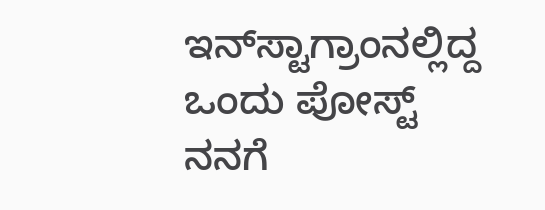ಇನ್‌ಸ್ಟಾಗ್ರಾಂನಲ್ಲಿದ್ದ ಒಂದು ಪೋಸ್ಟ್ ನನಗೆ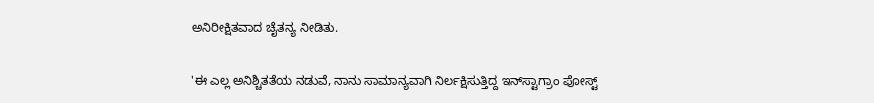ಅನಿರೀಕ್ಷಿತವಾದ ಚೈತನ್ಯ ನೀಡಿತು.

'ಈ ಎಲ್ಲ ಅನಿಶ್ಚಿತತೆಯ ನಡುವೆ, ನಾನು ಸಾಮಾನ್ಯವಾಗಿ ನಿರ್ಲಕ್ಷಿಸುತ್ತಿದ್ದ ಇನ್‌ಸ್ಟಾಗ್ರಾಂ ಪೋಸ್ಟ್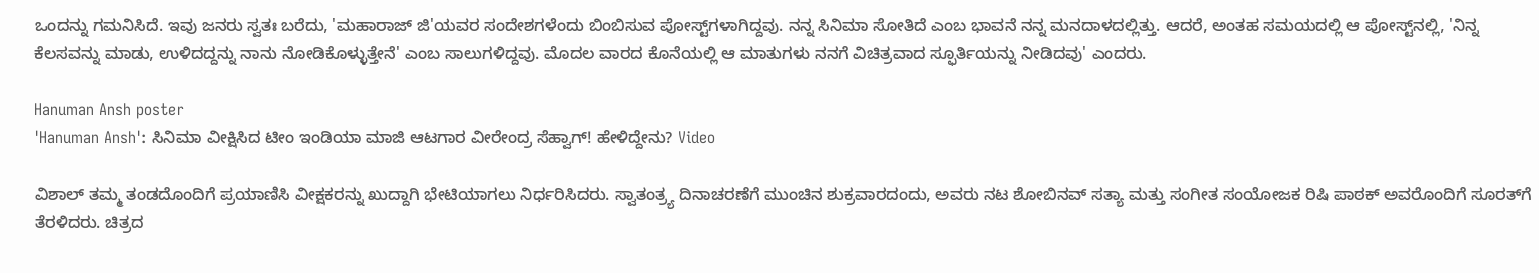ಒಂದನ್ನು ಗಮನಿಸಿದೆ. ಇವು ಜನರು ಸ್ವತಃ ಬರೆದು, 'ಮಹಾರಾಜ್ ಜಿ'ಯವರ ಸಂದೇಶಗಳೆಂದು ಬಿಂಬಿಸುವ ಪೋಸ್ಟ್‌ಗಳಾಗಿದ್ದವು. ನನ್ನ ಸಿನಿಮಾ ಸೋತಿದೆ ಎಂಬ ಭಾವನೆ ನನ್ನ ಮನದಾಳದಲ್ಲಿತ್ತು. ಆದರೆ, ಅಂತಹ ಸಮಯದಲ್ಲಿ ಆ ಪೋಸ್ಟ್‌ನಲ್ಲಿ, 'ನಿನ್ನ ಕೆಲಸವನ್ನು ಮಾಡು, ಉಳಿದದ್ದನ್ನು ನಾನು ನೋಡಿಕೊಳ್ಳುತ್ತೇನೆ' ಎಂಬ ಸಾಲುಗಳಿದ್ದವು. ಮೊದಲ ವಾರದ ಕೊನೆಯಲ್ಲಿ ಆ ಮಾತುಗಳು ನನಗೆ ವಿಚಿತ್ರವಾದ ಸ್ಫೂರ್ತಿಯನ್ನು ನೀಡಿದವು' ಎಂದರು.

Hanuman Ansh poster
'Hanuman Ansh': ಸಿನಿಮಾ ವೀಕ್ಷಿಸಿದ ಟೀಂ ಇಂಡಿಯಾ ಮಾಜಿ ಆಟಗಾರ ವೀರೇಂದ್ರ ಸೆಹ್ವಾಗ್! ಹೇಳಿದ್ದೇನು? Video

ವಿಶಾಲ್ ತಮ್ಮ ತಂಡದೊಂದಿಗೆ ಪ್ರಯಾಣಿಸಿ ವೀಕ್ಷಕರನ್ನು ಖುದ್ದಾಗಿ ಭೇಟಿಯಾಗಲು ನಿರ್ಧರಿಸಿದರು. ಸ್ವಾತಂತ್ರ್ಯ ದಿನಾಚರಣೆಗೆ ಮುಂಚಿನ ಶುಕ್ರವಾರದಂದು, ಅವರು ನಟ ಶೋಬಿನವ್ ಸತ್ಯಾ ಮತ್ತು ಸಂಗೀತ ಸಂಯೋಜಕ ರಿಷಿ ಪಾಠಕ್ ಅವರೊಂದಿಗೆ ಸೂರತ್‌ಗೆ ತೆರಳಿದರು. ಚಿತ್ರದ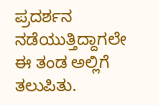ಪ್ರದರ್ಶನ ನಡೆಯುತ್ತಿದ್ದಾಗಲೇ ಈ ತಂಡ ಅಲ್ಲಿಗೆ ತಲುಪಿತು.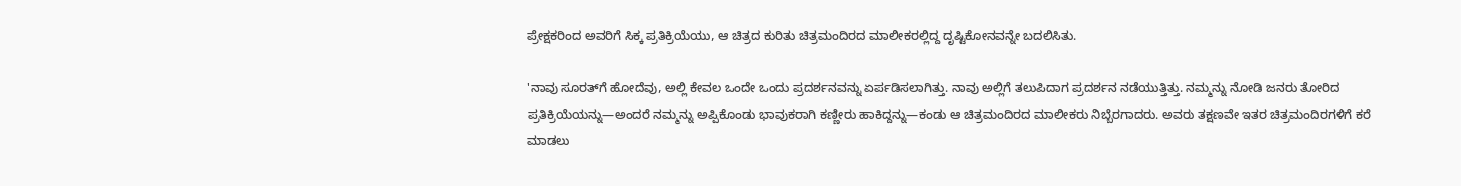ಪ್ರೇಕ್ಷಕರಿಂದ ಅವರಿಗೆ ಸಿಕ್ಕ ಪ್ರತಿಕ್ರಿಯೆಯು, ಆ ಚಿತ್ರದ ಕುರಿತು ಚಿತ್ರಮಂದಿರದ ಮಾಲೀಕರಲ್ಲಿದ್ದ ದೃಷ್ಟಿಕೋನವನ್ನೇ ಬದಲಿಸಿತು.

'ನಾವು ಸೂರತ್‌ಗೆ ಹೋದೆವು, ಅಲ್ಲಿ ಕೇವಲ ಒಂದೇ ಒಂದು ಪ್ರದರ್ಶನವನ್ನು ಏರ್ಪಡಿಸಲಾಗಿತ್ತು. ನಾವು ಅಲ್ಲಿಗೆ ತಲುಪಿದಾಗ ಪ್ರದರ್ಶನ ನಡೆಯುತ್ತಿತ್ತು. ನಮ್ಮನ್ನು ನೋಡಿ ಜನರು ತೋರಿದ ಪ್ರತಿಕ್ರಿಯೆಯನ್ನು—ಅಂದರೆ ನಮ್ಮನ್ನು ಅಪ್ಪಿಕೊಂಡು ಭಾವುಕರಾಗಿ ಕಣ್ಣೀರು ಹಾಕಿದ್ದನ್ನು—ಕಂಡು ಆ ಚಿತ್ರಮಂದಿರದ ಮಾಲೀಕರು ನಿಬ್ಬೆರಗಾದರು. ಅವರು ತಕ್ಷಣವೇ ಇತರ ಚಿತ್ರಮಂದಿರಗಳಿಗೆ ಕರೆ ಮಾಡಲು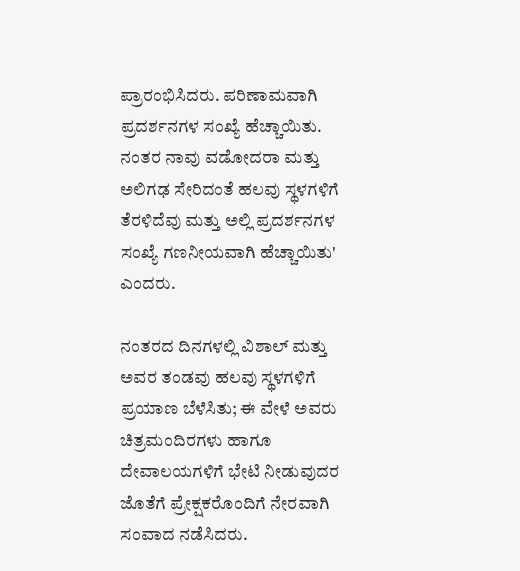ಪ್ರಾರಂಭಿಸಿದರು. ಪರಿಣಾಮವಾಗಿ ಪ್ರದರ್ಶನಗಳ ಸಂಖ್ಯೆ ಹೆಚ್ಚಾಯಿತು. ನಂತರ ನಾವು ವಡೋದರಾ ಮತ್ತು ಅಲಿಗಢ ಸೇರಿದಂತೆ ಹಲವು ಸ್ಥಳಗಳಿಗೆ ತೆರಳಿದೆವು ಮತ್ತು ಅಲ್ಲಿ ಪ್ರದರ್ಶನಗಳ ಸಂಖ್ಯೆ ಗಣನೀಯವಾಗಿ ಹೆಚ್ಚಾಯಿತು' ಎಂದರು.

ನಂತರದ ದಿನಗಳಲ್ಲಿ ವಿಶಾಲ್ ಮತ್ತು ಅವರ ತಂಡವು ಹಲವು ಸ್ಥಳಗಳಿಗೆ ಪ್ರಯಾಣ ಬೆಳೆಸಿತು; ಈ ವೇಳೆ ಅವರು ಚಿತ್ರಮಂದಿರಗಳು ಹಾಗೂ ದೇವಾಲಯಗಳಿಗೆ ಭೇಟಿ ನೀಡುವುದರ ಜೊತೆಗೆ ಪ್ರೇಕ್ಷಕರೊಂದಿಗೆ ನೇರವಾಗಿ ಸಂವಾದ ನಡೆಸಿದರು.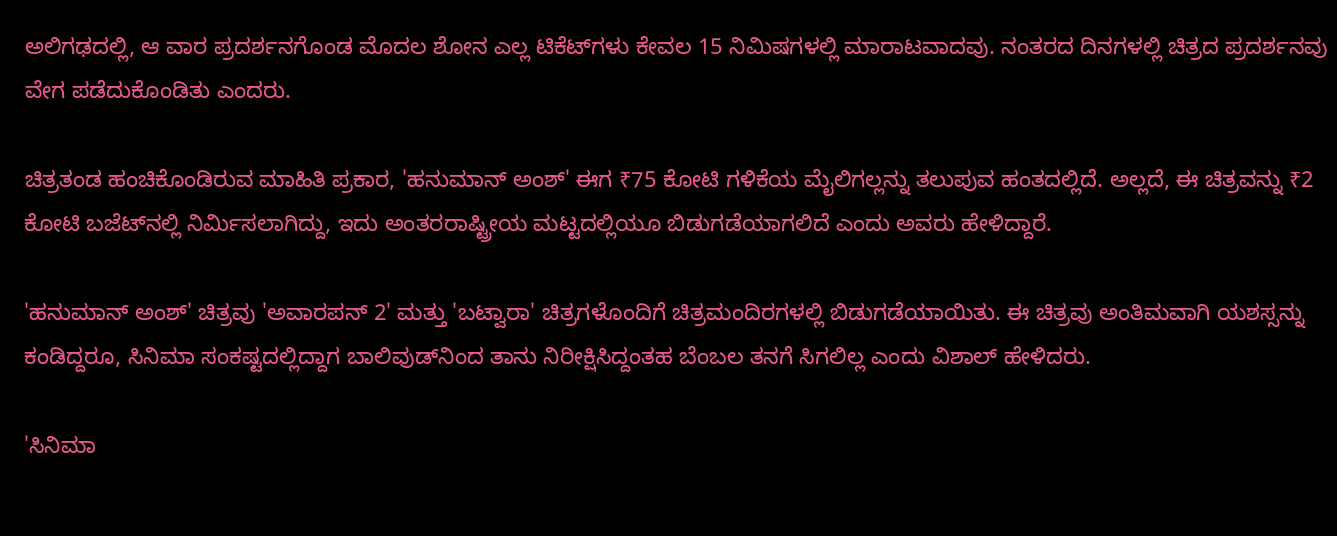ಅಲಿಗಢದಲ್ಲಿ, ಆ ವಾರ ಪ್ರದರ್ಶನಗೊಂಡ ಮೊದಲ ಶೋನ ಎಲ್ಲ ಟಿಕೆಟ್‌ಗಳು ಕೇವಲ 15 ನಿಮಿಷಗಳಲ್ಲಿ ಮಾರಾಟವಾದವು. ನಂತರದ ದಿನಗಳಲ್ಲಿ ಚಿತ್ರದ ಪ್ರದರ್ಶನವು ವೇಗ ಪಡೆದುಕೊಂಡಿತು ಎಂದರು.

ಚಿತ್ರತಂಡ ಹಂಚಿಕೊಂಡಿರುವ ಮಾಹಿತಿ ಪ್ರಕಾರ, 'ಹನುಮಾನ್ ಅಂಶ್' ಈಗ ₹75 ಕೋಟಿ ಗಳಿಕೆಯ ಮೈಲಿಗಲ್ಲನ್ನು ತಲುಪುವ ಹಂತದಲ್ಲಿದೆ. ಅಲ್ಲದೆ, ಈ ಚಿತ್ರವನ್ನು ₹2 ಕೋಟಿ ಬಜೆಟ್‌ನಲ್ಲಿ ನಿರ್ಮಿಸಲಾಗಿದ್ದು, ಇದು ಅಂತರರಾಷ್ಟ್ರೀಯ ಮಟ್ಟದಲ್ಲಿಯೂ ಬಿಡುಗಡೆಯಾಗಲಿದೆ ಎಂದು ಅವರು ಹೇಳಿದ್ದಾರೆ.

'ಹನುಮಾನ್ ಅಂಶ್' ಚಿತ್ರವು 'ಅವಾರಪನ್ 2' ಮತ್ತು 'ಬಟ್ವಾರಾ' ಚಿತ್ರಗಳೊಂದಿಗೆ ಚಿತ್ರಮಂದಿರಗಳಲ್ಲಿ ಬಿಡುಗಡೆಯಾಯಿತು. ಈ ಚಿತ್ರವು ಅಂತಿಮವಾಗಿ ಯಶಸ್ಸನ್ನು ಕಂಡಿದ್ದರೂ, ಸಿನಿಮಾ ಸಂಕಷ್ಟದಲ್ಲಿದ್ದಾಗ ಬಾಲಿವುಡ್‌ನಿಂದ ತಾನು ನಿರೀಕ್ಷಿಸಿದ್ದಂತಹ ಬೆಂಬಲ ತನಗೆ ಸಿಗಲಿಲ್ಲ ಎಂದು ವಿಶಾಲ್ ಹೇಳಿದರು.

'ಸಿನಿಮಾ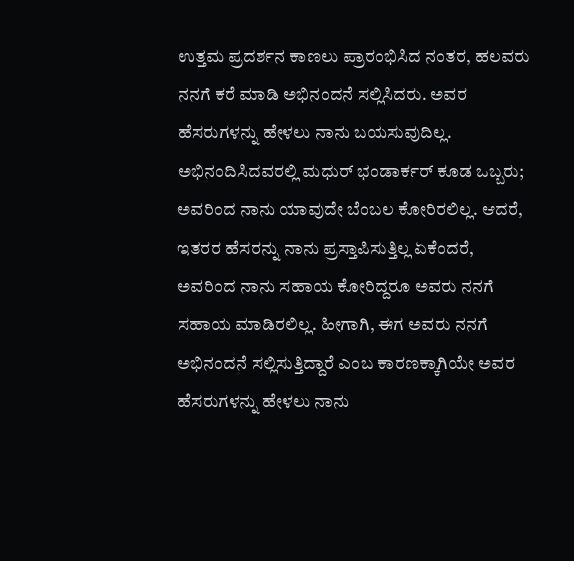ಉತ್ತಮ ಪ್ರದರ್ಶನ ಕಾಣಲು ಪ್ರಾರಂಭಿಸಿದ ನಂತರ, ಹಲವರು ನನಗೆ ಕರೆ ಮಾಡಿ ಅಭಿನಂದನೆ ಸಲ್ಲಿಸಿದರು. ಅವರ ಹೆಸರುಗಳನ್ನು ಹೇಳಲು ನಾನು ಬಯಸುವುದಿಲ್ಲ. ಅಭಿನಂದಿಸಿದವರಲ್ಲಿ ಮಧುರ್ ಭಂಡಾರ್ಕರ್ ಕೂಡ ಒಬ್ಬರು; ಅವರಿಂದ ನಾನು ಯಾವುದೇ ಬೆಂಬಲ ಕೋರಿರಲಿಲ್ಲ. ಆದರೆ, ಇತರರ ಹೆಸರನ್ನು ನಾನು ಪ್ರಸ್ತಾಪಿಸುತ್ತಿಲ್ಲ ಏಕೆಂದರೆ, ಅವರಿಂದ ನಾನು ಸಹಾಯ ಕೋರಿದ್ದರೂ ಅವರು ನನಗೆ ಸಹಾಯ ಮಾಡಿರಲಿಲ್ಲ. ಹೀಗಾಗಿ, ಈಗ ಅವರು ನನಗೆ ಅಭಿನಂದನೆ ಸಲ್ಲಿಸುತ್ತಿದ್ದಾರೆ ಎಂಬ ಕಾರಣಕ್ಕಾಗಿಯೇ ಅವರ ಹೆಸರುಗಳನ್ನು ಹೇಳಲು ನಾನು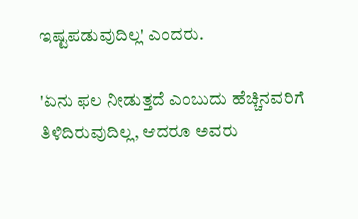ಇಷ್ಟಪಡುವುದಿಲ್ಲ' ಎಂದರು.

'ಏನು ಫಲ ನೀಡುತ್ತದೆ ಎಂಬುದು ಹೆಚ್ಚಿನವರಿಗೆ ತಿಳಿದಿರುವುದಿಲ್ಲ, ಆದರೂ ಅವರು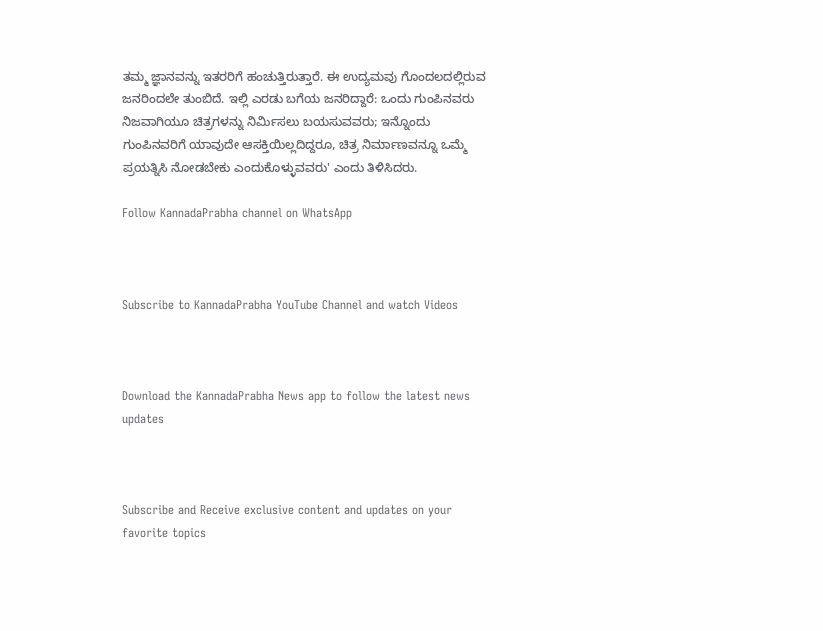ತಮ್ಮ ಜ್ಞಾನವನ್ನು ಇತರರಿಗೆ ಹಂಚುತ್ತಿರುತ್ತಾರೆ. ಈ ಉದ್ಯಮವು ಗೊಂದಲದಲ್ಲಿರುವ ಜನರಿಂದಲೇ ತುಂಬಿದೆ. ಇಲ್ಲಿ ಎರಡು ಬಗೆಯ ಜನರಿದ್ದಾರೆ: ಒಂದು ಗುಂಪಿನವರು ನಿಜವಾಗಿಯೂ ಚಿತ್ರಗಳನ್ನು ನಿರ್ಮಿಸಲು ಬಯಸುವವರು; ಇನ್ನೊಂದು ಗುಂಪಿನವರಿಗೆ ಯಾವುದೇ ಆಸಕ್ತಿಯಿಲ್ಲದಿದ್ದರೂ, ಚಿತ್ರ ನಿರ್ಮಾಣವನ್ನೂ ಒಮ್ಮೆ ಪ್ರಯತ್ನಿಸಿ ನೋಡಬೇಕು ಎಂದುಕೊಳ್ಳುವವರು' ಎಂದು ತಿಳಿಸಿದರು.

Follow KannadaPrabha channel on WhatsApp



Subscribe to KannadaPrabha YouTube Channel and watch Videos



Download the KannadaPrabha News app to follow the latest news updates



Subscribe and Receive exclusive content and updates on your favorite topics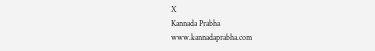X
Kannada Prabha
www.kannadaprabha.com